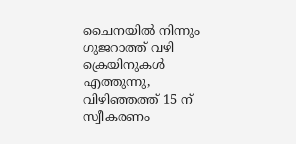ചൈനയിൽ നിന്നും ഗുജറാത്ത് വഴി ക്രെയിനുകൾ എത്തുന്നു, വിഴിഞ്ഞത്ത് 15 ന് സ്വീകരണം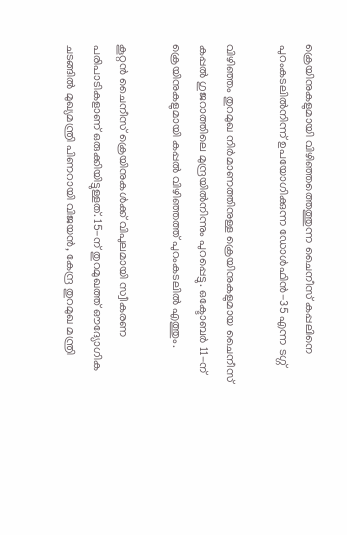ക്രെയിനുകളുമായി വിഴിഞ്ഞത്തെത്തുന്ന ചൈനീസ് കപ്പലിനെ പുറംകടലിൽനിന്ന് ഉപയോഗിക്കുന്ന ഡോൾഫിൻ-35 എന്ന ടഗ്ഗ്

വിഴിഞ്ഞം തുറമുഖ നിര്‍മാണത്തിനുള്ള ക്രെയിനുകളുമായ ചൈനീസ് കപ്പല്‍ ഗുജറാത്തിലെ മുന്ദ്രയില്‍നിന്നും പുറപ്പെട്ടു. ഒക്ടോബർ 11-ന് ക്രെയിനുകളുമായി കപ്പല്‍ വിഴിഞ്ഞത്ത് പുറംകടലില്‍ എത്തും.

കൂറ്റൻ ചൈനീസ് ക്രെയിനുകൾക്ക് വിപുലമായി സ്വീകരണ പരിപാടികളാണ് ഒരുക്കിയിട്ടുള്ളത്. 15-ന് തുറമുഖത്ത് ഔദ്യോഗിക ചടങ്ങില്‍ മുഖ്യമന്ത്രി പിണറായി വിജയന്‍, കേന്ദ്ര തുറമുഖ മന്ത്രി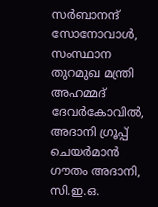സര്‍ബാനന്ദ് സോനോവാള്‍, സംസ്ഥാന തുറമുഖ മന്ത്രി അഹമ്മദ് ദേവര്‍കോവില്‍, അദാനി ഗ്രൂപ്പ് ചെയര്‍മാന്‍ ഗൗതം അദാനി, സി.ഇ.ഒ.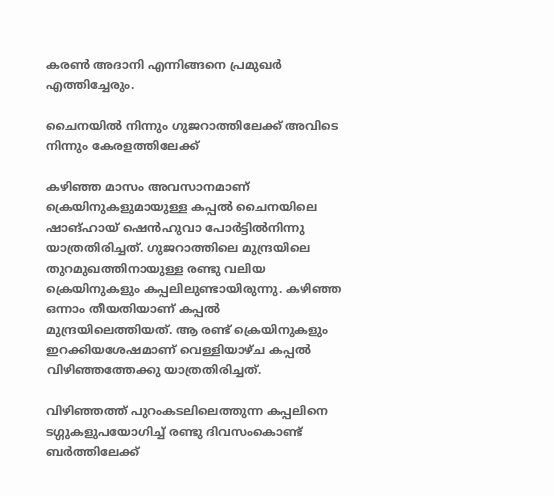കരണ്‍ അദാനി എന്നിങ്ങനെ പ്രമുഖർ എത്തിച്ചേരും.

ചൈനയിൽ നിന്നും ഗുജറാത്തിലേക്ക് അവിടെ നിന്നും കേരളത്തിലേക്ക്

കഴിഞ്ഞ മാസം അവസാനമാണ് ക്രെയിനുകളുമായുള്ള കപ്പല്‍ ചൈനയിലെ ഷാങ്ഹായ് ഷെന്‍ഹുവാ പോര്‍ട്ടില്‍നിന്നു യാത്രതിരിച്ചത്. ഗുജറാത്തിലെ മുന്ദ്രയിലെ തുറമുഖത്തിനായുള്ള രണ്ടു വലിയ ക്രെയിനുകളും കപ്പലിലുണ്ടായിരുന്നു. കഴിഞ്ഞ ഒന്നാം തീയതിയാണ് കപ്പല്‍ മുന്ദ്രയിലെത്തിയത്. ആ രണ്ട് ക്രെയിനുകളും ഇറക്കിയശേഷമാണ് വെള്ളിയാഴ്ച കപ്പല്‍ വിഴിഞ്ഞത്തേക്കു യാത്രതിരിച്ചത്.

വിഴിഞ്ഞത്ത് പുറംകടലിലെത്തുന്ന കപ്പലിനെ ടഗ്ഗുകളുപയോഗിച്ച് രണ്ടു ദിവസംകൊണ്ട് ബര്‍ത്തിലേക്ക്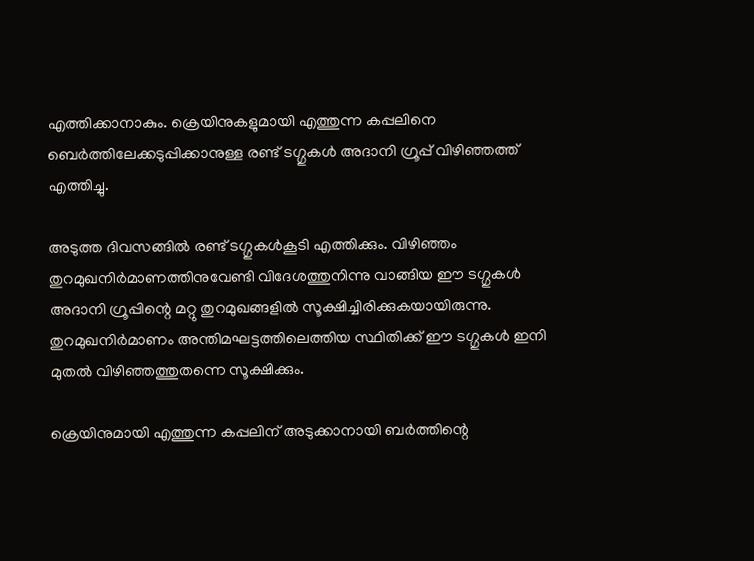എത്തിക്കാനാകും. ക്രെയിനുകളുമായി എത്തുന്ന കപ്പലിനെ ബെര്‍ത്തിലേക്കടുപ്പിക്കാനുള്ള രണ്ട് ടഗ്ഗുകള്‍ അദാനി ഗ്രൂപ്പ് വിഴിഞ്ഞത്ത് എത്തിച്ചു.

അടുത്ത ദിവസങ്ങില്‍ രണ്ട് ടഗ്ഗുകള്‍കൂടി എത്തിക്കും. വിഴിഞ്ഞം തുറമുഖനിര്‍മാണത്തിനുവേണ്ടി വിദേശത്തുനിന്നു വാങ്ങിയ ഈ ടഗ്ഗുകള്‍ അദാനി ഗ്രൂപ്പിന്റെ മറ്റു തുറമുഖങ്ങളില്‍ സൂക്ഷിച്ചിരിക്കുകയായിരുന്നു. തുറമുഖനിര്‍മാണം അന്തിമഘട്ടത്തിലെത്തിയ സ്ഥിതിക്ക് ഈ ടഗ്ഗുകള്‍ ഇനി മുതല്‍ വിഴിഞ്ഞത്തുതന്നെ സൂക്ഷിക്കും.

ക്രെയിനുമായി എത്തുന്ന കപ്പലിന് അടുക്കാനായി ബര്‍ത്തിന്റെ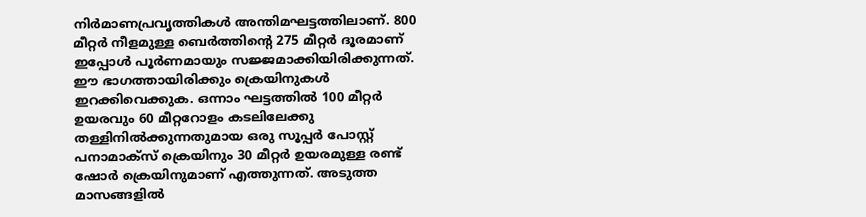നിര്‍മാണപ്രവൃത്തികള്‍ അന്തിമഘട്ടത്തിലാണ്. 800 മീറ്റര്‍ നീളമുള്ള ബെര്‍ത്തിന്റെ 275 മീറ്റര്‍ ദൂരമാണ് ഇപ്പോള്‍ പൂര്‍ണമായും സജ്ജമാക്കിയിരിക്കുന്നത്. ഈ ഭാഗത്തായിരിക്കും ക്രെയിനുകള്‍ ഇറക്കിവെക്കുക. ഒന്നാം ഘട്ടത്തില്‍ 100 മീറ്റര്‍ ഉയരവും 60 മീറ്ററോളം കടലിലേക്കു തള്ളിനില്‍ക്കുന്നതുമായ ഒരു സൂപ്പര്‍ പോസ്റ്റ് പനാമാക്സ് ക്രെയിനും 30 മീറ്റര്‍ ഉയരമുള്ള രണ്ട് ഷോര്‍ ക്രെയിനുമാണ് എത്തുന്നത്. അടുത്ത മാസങ്ങളില്‍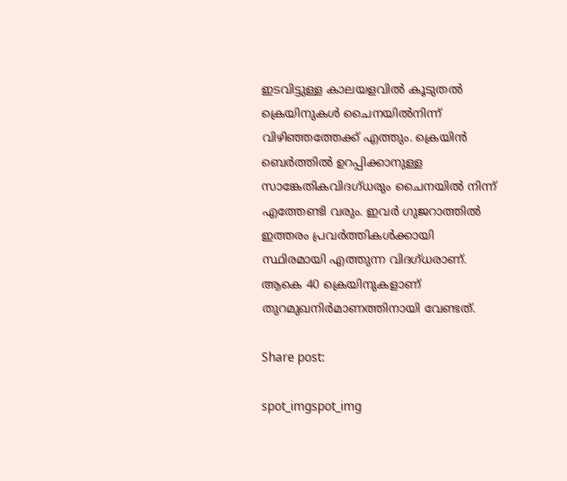ഇടവിട്ടുള്ള കാലയളവില്‍ കൂടുതല്‍ ക്രെയിനുകള്‍ ചൈനയില്‍നിന്ന് വിഴിഞ്ഞത്തേക്ക് എത്തും. ക്രെയിന്‍ ബെര്‍ത്തില്‍ ഉറപ്പിക്കാനുള്ള സാങ്കേതികവിദഗ്ധരും ചൈനയില്‍ നിന്ന് എത്തേണ്ടി വരും. ഇവർ ഗുജറാത്തിൽ ഇത്തരം പ്രവർത്തികൾക്കായി സ്ഥിരമായി എത്തുന്ന വിദഗ്ധരാണ്. ആകെ 40 ക്രെയിനുകളാണ് തുറമുഖനിര്‍മാണത്തിനായി വേണ്ടത്.

Share post:

spot_imgspot_img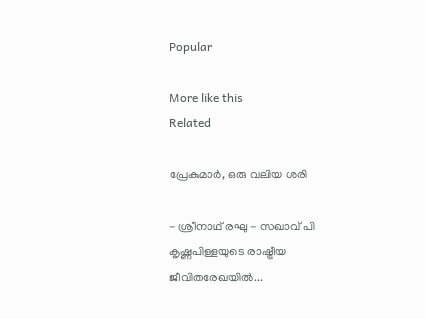Popular

More like this
Related

പ്രേകുമാർ, ഒരു വലിയ ശരി

- ശ്രീനാഥ് രഘു - സഖാവ് പി കൃഷ്ണപിള്ളയുടെ രാഷ്ട്രീയ ജീവിതരേഖയിൽ...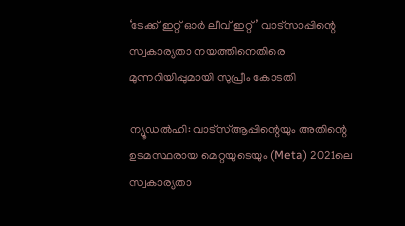‘ടേക്ക് ഇറ്റ് ഓർ ലീവ് ഇറ്റ്’ വാട്സാപ്പിന്റെ സ്വകാര്യതാ നയത്തിനെതിരെ മുന്നറിയിപ്പുമായി സുപ്രീം കോടതി

ന്യൂഡൽഹി: വാട്‌സ്ആപ്പിന്റെയും അതിന്റെ ഉടമസ്ഥരായ മെറ്റയുടെയും (Meta) 2021ലെ സ്വകാര്യതാ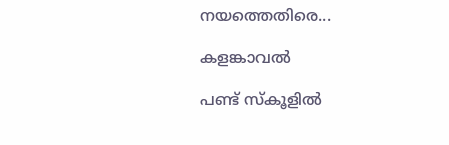നയത്തെതിരെ...

കളങ്കാവൽ

പണ്ട് സ്കൂളിൽ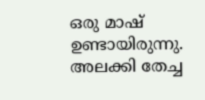ഒരു മാഷ് ഉണ്ടായിരുന്നു. അലക്കി തേച്ച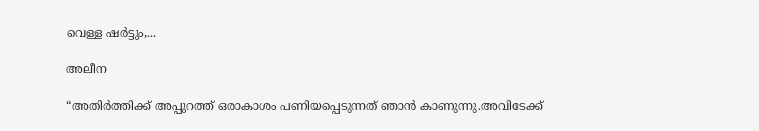വെള്ള ഷർട്ടും,...

അലീന

“അതിര്‍ത്തിക്ക് അപ്പുറത്ത് ഒരാകാശം പണിയപ്പെടുന്നത് ഞാന്‍ കാണുന്നു.അവിടേക്ക്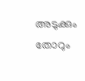അടുക്കും തോറും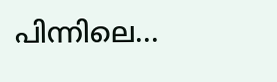പിന്നിലെ...